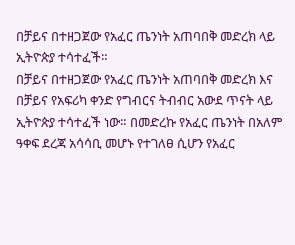በቻይና በተዘጋጀው የአፈር ጤንነት አጠባበቅ መድረክ ላይ ኢትዮጵያ ተሳተፈች።
በቻይና በተዘጋጀው የአፈር ጤንነት አጠባበቅ መድረክ እና በቻይና የአፍሪካ ቀንድ የግብርና ትብብር አውደ ጥናት ላይ ኢትዮጵያ ተሳተፈች ነው። በመድረኩ የአፈር ጤንነት በአለም ዓቀፍ ደረጃ አሳሳቢ መሆኑ የተገለፀ ሲሆን የአፈር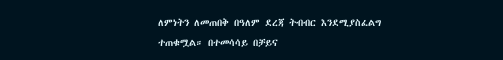ለምነትን ለመጠበቅ በዓለም ደረጃ ትብብር እንደሚያስፈልግ ተጠቁሟል። በተመሳሳይ በቻይና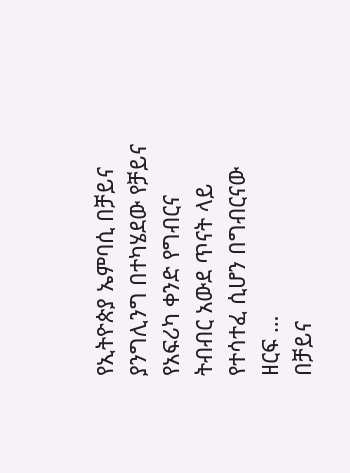የኢትዮጵያ ኤምባሲ በቻይና ያንግሊንግ በተካሄደው የቻይና የአፍሪካ ቀንድ የግብርና ትብብር አውደ ጥናት ላይ የተሳተፈ ሲሆን በግብርናው ዘርፍ …
በቻይና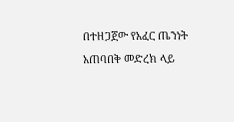በተዘጋጀው የአፈር ጤንነት አጠባበቅ መድረክ ላይ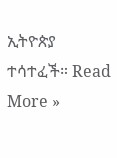ኢትዮጵያ ተሳተፈች። Read More »